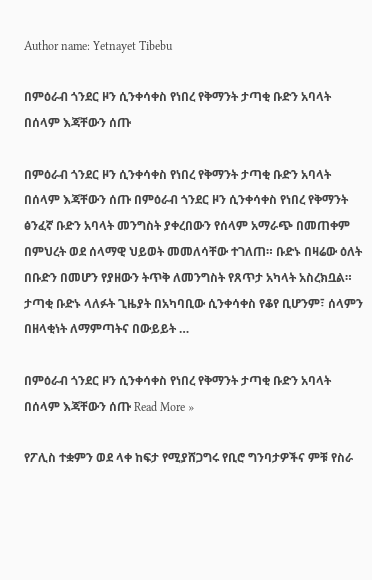Author name: Yetnayet Tibebu

በምዕራብ ጎንደር ዞን ሲንቀሳቀስ የነበረ የቅማንት ታጣቂ ቡድን አባላት በሰላም እጃቸውን ሰጡ

በምዕራብ ጎንደር ዞን ሲንቀሳቀስ የነበረ የቅማንት ታጣቂ ቡድን አባላት በሰላም እጃቸውን ሰጡ በምዕራብ ጎንደር ዞን ሲንቀሳቀስ የነበረ የቅማንት ፅንፈኛ ቡድን አባላት መንግስት ያቀረበውን የሰላም አማራጭ በመጠቀም በምህረት ወደ ሰላማዊ ህይወት መመለሳቸው ተገለጠ። ቡድኑ በዛሬው ዕለት በቡድን በመሆን የያዘውን ትጥቅ ለመንግስት የጸጥታ አካላት አስረክቧል። ታጣቂ ቡድኑ ላለፉት ጊዜያት በአካባቢው ሲንቀሳቀስ የቆየ ቢሆንም፣ ሰላምን በዘላቂነት ለማምጣትና በውይይት …

በምዕራብ ጎንደር ዞን ሲንቀሳቀስ የነበረ የቅማንት ታጣቂ ቡድን አባላት በሰላም እጃቸውን ሰጡ Read More »

የፖሊስ ተቋምን ወደ ላቀ ከፍታ የሚያሸጋግሩ የቢሮ ግንባታዎችና ምቹ የስራ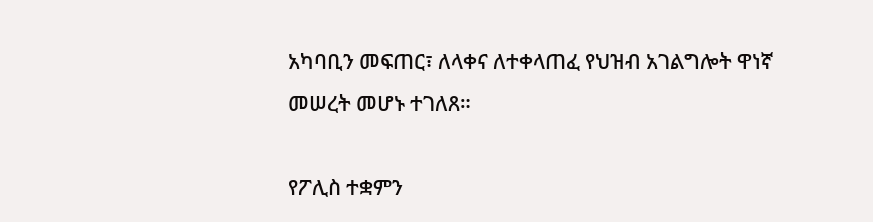አካባቢን መፍጠር፣ ለላቀና ለተቀላጠፈ የህዝብ አገልግሎት ዋነኛ መሠረት መሆኑ ተገለጸ።

የፖሊስ ተቋምን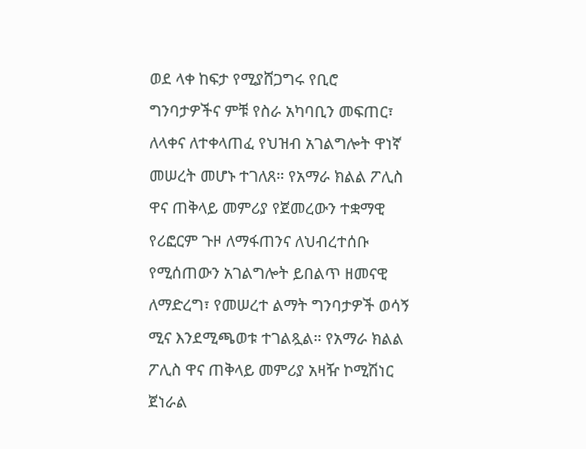ወደ ላቀ ከፍታ የሚያሸጋግሩ የቢሮ ግንባታዎችና ምቹ የስራ አካባቢን መፍጠር፣ ለላቀና ለተቀላጠፈ የህዝብ አገልግሎት ዋነኛ መሠረት መሆኑ ተገለጸ። የአማራ ክልል ፖሊስ ዋና ጠቅላይ መምሪያ የጀመረውን ተቋማዊ የሪፎርም ጉዞ ለማፋጠንና ለህብረተሰቡ የሚሰጠውን አገልግሎት ይበልጥ ዘመናዊ ለማድረግ፣ የመሠረተ ልማት ግንባታዎች ወሳኝ ሚና እንደሚጫወቱ ተገልጿል። የአማራ ክልል ፖሊስ ዋና ጠቅላይ መምሪያ አዛዥ ኮሚሽነር ጀነራል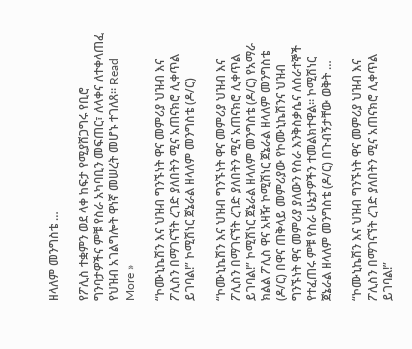ዘላለም መንግስቴ …

የፖሊስ ተቋምን ወደ ላቀ ከፍታ የሚያሸጋግሩ የቢሮ ግንባታዎችና ምቹ የስራ አካባቢን መፍጠር፣ ለላቀና ለተቀላጠፈ የህዝብ አገልግሎት ዋነኛ መሠረት መሆኑ ተገለጸ። Read More »

“ኮሙኒኬሽን እና ህዝብ ግንኙነት ዋና መምሪያ ህዝብ እና ፖሊስን በማገናኘት ረገድ ያለበትን ሚና አጠናክሮ ሊቀጥል ይገባል!” ኮሚሽነር ጀኔራል ዘላለም መንግስቴ (ዶ/ር)

“ኮሙኒኬሽን እና ህዝብ ግንኙነት ዋና መምሪያ ህዝብ እና ፖሊስን በማገናኘት ረገድ ያለበትን ሚና አጠናክሮ ሊቀጥል ይገባል!” ኮሚሽነር ጀኔራል ዘላለም መንግስቴ (ዶ/ር) የአማራ ክልል ፖሊስ ዋና አዛዥ ኮሚሽነር ጀኔራል ዘላለም መንግስቴ (ዶ/ር) በዋና ጠቅላይ መምሪያው የኮሙኒኬሽንና ህዝብ ግንኙነት ዋና መምሪያ ያለውን የስራ እንቅስቃሴና ለሰራተኞች የተፈጠሩ ምቹ የስራ ሁኔታዎችን ተመልክተዋል። ኮሚሽነር ጀኔራል ዘላለም መንግስቴ (ዶ/ር) በጉብኝታቸው ወቅት …

“ኮሙኒኬሽን እና ህዝብ ግንኙነት ዋና መምሪያ ህዝብ እና ፖሊስን በማገናኘት ረገድ ያለበትን ሚና አጠናክሮ ሊቀጥል ይገባል!”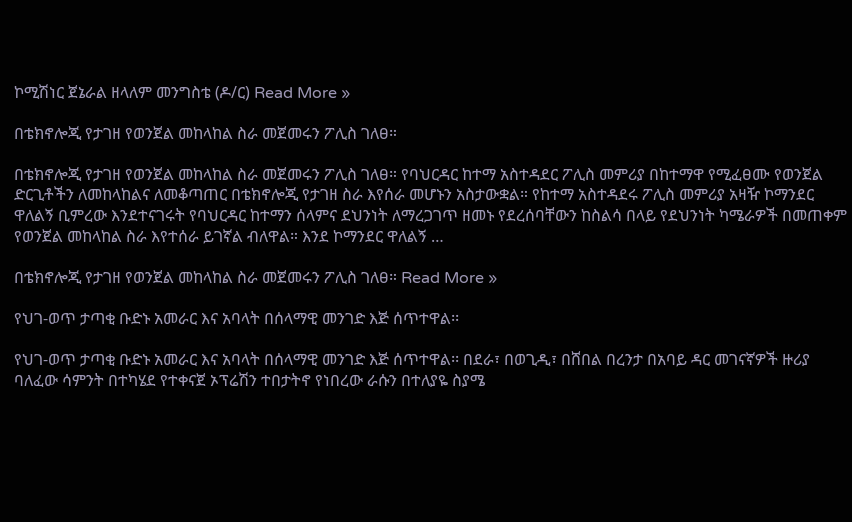ኮሚሽነር ጀኔራል ዘላለም መንግስቴ (ዶ/ር) Read More »

በቴክኖሎጂ የታገዘ የወንጀል መከላከል ስራ መጀመሩን ፖሊስ ገለፀ።

በቴክኖሎጂ የታገዘ የወንጀል መከላከል ስራ መጀመሩን ፖሊስ ገለፀ። የባህርዳር ከተማ አስተዳደር ፖሊስ መምሪያ በከተማዋ የሚፈፀሙ የወንጀል ድርጊቶችን ለመከላከልና ለመቆጣጠር በቴክኖሎጂ የታገዘ ስራ እየሰራ መሆኑን አስታውቋል። የከተማ አስተዳደሩ ፖሊስ መምሪያ አዛዥ ኮማንደር ዋለልኝ ቢምረው እንደተናገሩት የባህርዳር ከተማን ሰላምና ደህንነት ለማረጋገጥ ዘመኑ የደረሰባቸውን ከስልሳ በላይ የደህንነት ካሜራዎች በመጠቀም የወንጀል መከላከል ስራ እየተሰራ ይገኛል ብለዋል። እንደ ኮማንደር ዋለልኝ …

በቴክኖሎጂ የታገዘ የወንጀል መከላከል ስራ መጀመሩን ፖሊስ ገለፀ። Read More »

የህገ-ወጥ ታጣቂ ቡድኑ አመራር እና አባላት በሰላማዊ መንገድ እጅ ሰጥተዋል፡፡

የህገ-ወጥ ታጣቂ ቡድኑ አመራር እና አባላት በሰላማዊ መንገድ እጅ ሰጥተዋል፡፡ በደራ፣ በወጊዲ፣ በሸበል በረንታ በአባይ ዳር መገናኛዎች ዙሪያ ባለፈው ሳምንት በተካሄደ የተቀናጀ ኦፕሬሽን ተበታትኖ የነበረው ራሱን በተለያዬ ስያሜ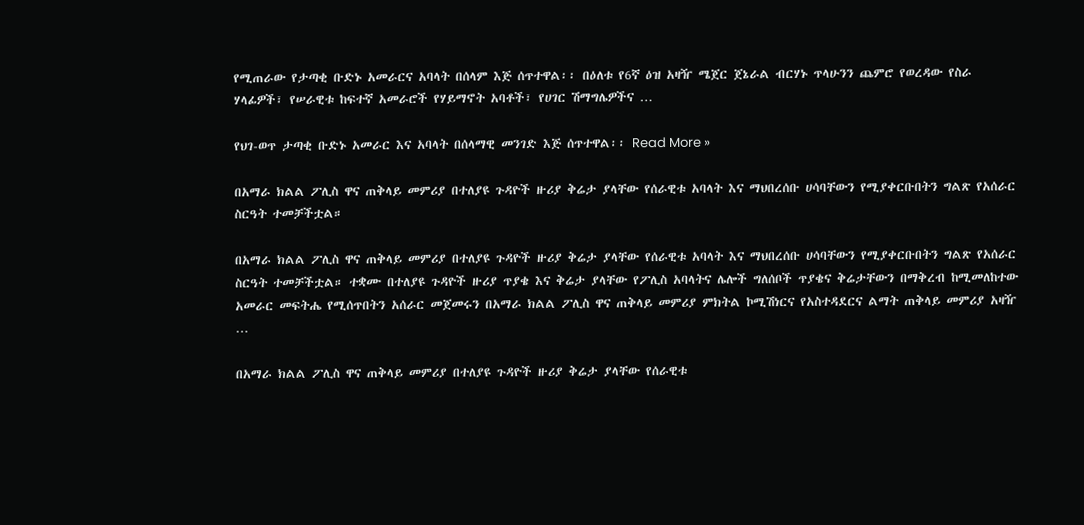የሚጠራው የታጣቂ ቡድኑ አመራርና አባላት በሰላም እጅ ሰጥተዋል፡፡ በዕለቱ የ6ኛ ዕዝ አዛዥ ሜጀር ጀኔራል ብርሃኑ ጥላሁንን ጨምሮ የወረዳው የስራ ሃላፊዎች፣ የሠራዊቱ ከፍተኛ አመራሮች የሃይማኖት አባቶች፣ የሀገር ሽማግሌዎችና …

የህገ-ወጥ ታጣቂ ቡድኑ አመራር እና አባላት በሰላማዊ መንገድ እጅ ሰጥተዋል፡፡ Read More »

በአማራ ክልል ፖሊስ ዋና ጠቅላይ መምሪያ በተለያዩ ጉዳዮች ዙሪያ ቅሬታ ያላቸው የሰራዊቱ አባላት እና ማህበረሰቡ ሀሳባቸውን የሚያቀርቡበትን ግልጽ የአሰራር ስርዓት ተመቻችቷል።

በአማራ ክልል ፖሊስ ዋና ጠቅላይ መምሪያ በተለያዩ ጉዳዮች ዙሪያ ቅሬታ ያላቸው የሰራዊቱ አባላት እና ማህበረሰቡ ሀሳባቸውን የሚያቀርቡበትን ግልጽ የአሰራር ስርዓት ተመቻችቷል። ተቋሙ በተለያዩ ጉዳዮች ዙሪያ ጥያቄ እና ቅሬታ ያላቸው የፖሊስ አባላትና ሌሎች ግለሰቦች ጥያቄና ቅሬታቸውን በማቅረብ ከሚመለከተው አመራር መፍትሔ የሚሰጥበትን አሰራር መጀመሩን በአማራ ክልል ፖሊስ ዋና ጠቅላይ መምሪያ ምክትል ኮሚሽነርና የአስተዳደርና ልማት ጠቅላይ መምሪያ አዛዥ …

በአማራ ክልል ፖሊስ ዋና ጠቅላይ መምሪያ በተለያዩ ጉዳዮች ዙሪያ ቅሬታ ያላቸው የሰራዊቱ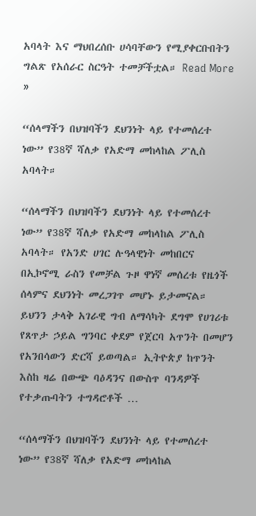አባላት እና ማህበረሰቡ ሀሳባቸውን የሚያቀርቡበትን ግልጽ የአሰራር ስርዓት ተመቻችቷል። Read More »

“ሰላማችን በህዝባችን ደህንነት ላይ የተመሰረተ ነው” የ38ኛ ሻለቃ የአድማ መከላከል ፖሊስ አባላት።

“ሰላማችን በህዝባችን ደህንነት ላይ የተመሰረተ ነው” የ38ኛ ሻለቃ የአድማ መከላከል ፖሊስ አባላት። የአንድ ሀገር ሉዓላዊነት መከበርና በኢኮኖሚ ራስን የመቻል ጉዞ ዋነኛ መሰረቱ የዜጎች ሰላምና ደህንነት መረጋገጥ መሆኑ ይታመናል። ይህንን ታላቅ አገራዊ ግብ ለማሳካት ደግሞ የሀገሪቱ የጸጥታ ኃይል ግንባር ቀደም የጀርባ አጥንት በመሆን የአንበሳውን ድርሻ ይወጣል። ኢትዮጵያ ከጥንት እስከ ዛሬ በውጭ ባዕዳንና በውስጥ ባንዳዎች የተቃጡባትን ተግዳሮቶች …

“ሰላማችን በህዝባችን ደህንነት ላይ የተመሰረተ ነው” የ38ኛ ሻለቃ የአድማ መከላከል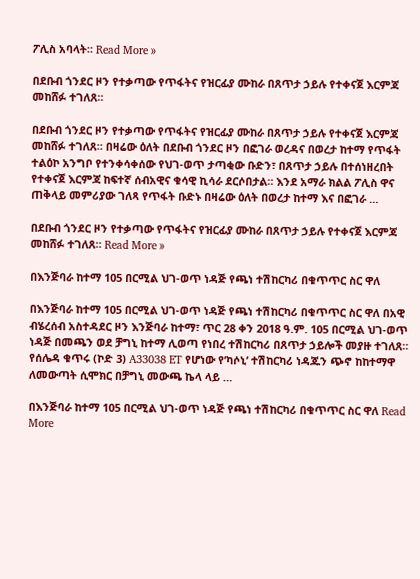ፖሊስ አባላት። Read More »

በደቡብ ጎንደር ዞን የተቃጣው የጥፋትና የዝርፊያ ሙከራ በጸጥታ ኃይሉ የተቀናጀ እርምጃ መከሸፉ ተገለጸ።

በደቡብ ጎንደር ዞን የተቃጣው የጥፋትና የዝርፊያ ሙከራ በጸጥታ ኃይሉ የተቀናጀ እርምጃ መከሸፉ ተገለጸ። በዛሬው ዕለት በደቡብ ጎንደር ዞን በፎገራ ወረዳና በወረታ ከተማ የጥፋት ተልዕኮ አንግቦ የተንቀሳቀሰው የህገ-ወጥ ታጣቂው ቡድን፣ በጸጥታ ኃይሉ በተሰነዘረበት የተቀናጀ እርምጃ ከፍተኛ ሰብአዊና ቁሳዊ ኪሳራ ደርሶበታል። እንደ አማራ ክልል ፖሊስ ዋና ጠቅላይ መምሪያው ገለጻ የጥፋት ቡድኑ በዛሬው ዕለት በወረታ ከተማ እና በፎገራ …

በደቡብ ጎንደር ዞን የተቃጣው የጥፋትና የዝርፊያ ሙከራ በጸጥታ ኃይሉ የተቀናጀ እርምጃ መከሸፉ ተገለጸ። Read More »

በእንጅባራ ከተማ 105 በርሚል ህገ-ወጥ ነዳጅ የጫነ ተሽከርካሪ በቁጥጥር ስር ዋለ

በእንጅባራ ከተማ 105 በርሚል ህገ-ወጥ ነዳጅ የጫነ ተሽከርካሪ በቁጥጥር ስር ዋለ በአዊ ብሄረሰብ አስተዳደር ዞን እንጅባራ ከተማ፣ ጥር 28 ቀን 2018 ዓ.ም. 105 በርሚል ህገ-ወጥ ነዳጅ በመጫን ወደ ቻግኒ ከተማ ሊወጣ የነበረ ተሽከርካሪ በጸጥታ ኃይሎች መያዙ ተገለጸ። የሰሌዳ ቁጥሩ (ኮድ 3) A33038 ET የሆነው የ’ካሶኒ’ ተሽከርካሪ ነዳጁን ጭኖ ከከተማዋ ለመውጣት ሲሞክር በቻግኒ መውጫ ኬላ ላይ …

በእንጅባራ ከተማ 105 በርሚል ህገ-ወጥ ነዳጅ የጫነ ተሽከርካሪ በቁጥጥር ስር ዋለ Read More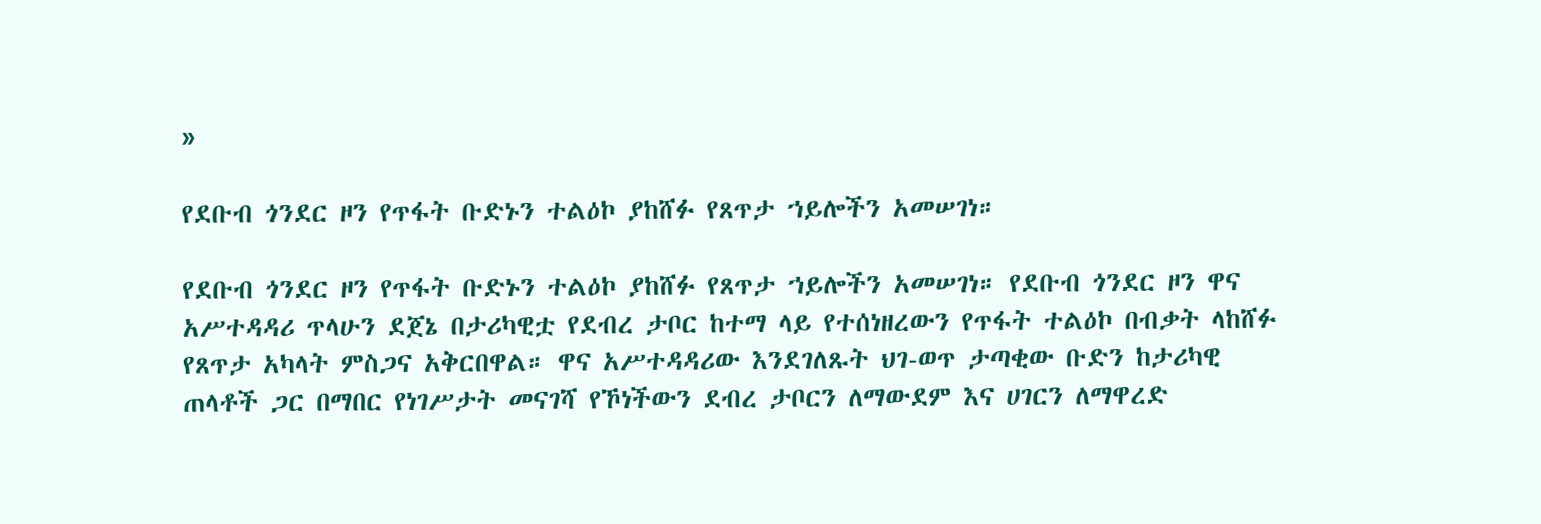»

የደቡብ ጎንደር ዞን የጥፋት ቡድኑን ተልዕኮ ያከሸፉ የጸጥታ ኀይሎችን አመሠገነ።

የደቡብ ጎንደር ዞን የጥፋት ቡድኑን ተልዕኮ ያከሸፉ የጸጥታ ኀይሎችን አመሠገነ። የደቡብ ጎንደር ዞን ዋና አሥተዳዳሪ ጥላሁን ደጀኔ በታሪካዊቷ የደብረ ታቦር ከተማ ላይ የተሰነዘረውን የጥፋት ተልዕኮ በብቃት ላከሸፉ የጸጥታ አካላት ምስጋና አቅርበዋል። ዋና አሥተዳዳሪው እንደገለጹት ህገ-ወጥ ታጣቂው ቡድን ከታሪካዊ ጠላቶች ጋር በማበር የነገሥታት መናገሻ የኾነችውን ደብረ ታቦርን ለማውደም እና ሀገርን ለማዋረድ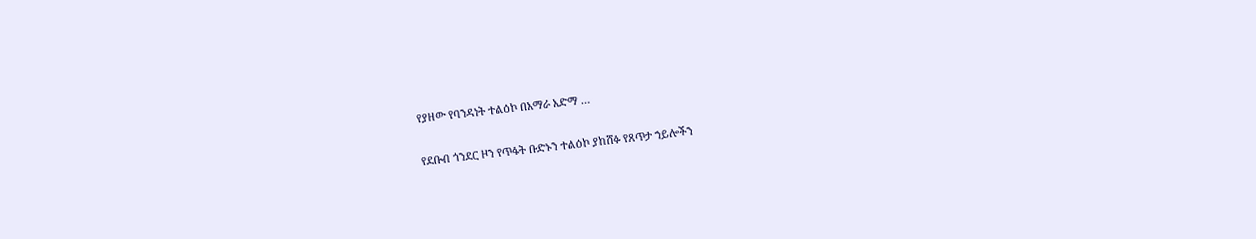የያዘው የባንዳነት ተልዕኮ በአማራ አድማ …

የደቡብ ጎንደር ዞን የጥፋት ቡድኑን ተልዕኮ ያከሸፉ የጸጥታ ኀይሎችን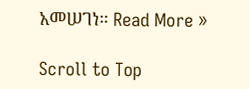አመሠገነ። Read More »

Scroll to Top